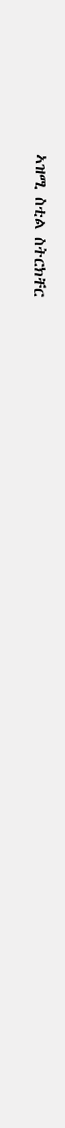ኣዝሚ ስቲል ስትርክቸር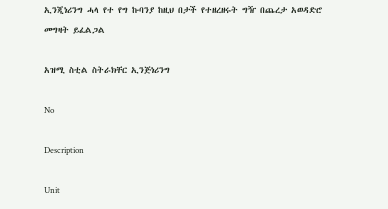ኢንጂነሪንግ ሓላ የተ የግ ኩባንያ ከዚህ በታች የተዘረዘሩት ግዥ በጨረታ አወዳድሮ መግዛት ይፈልጋል

አዝሚ ስቲል ስትራክቸር ኢንጅነሪንግ

No

Description

Unit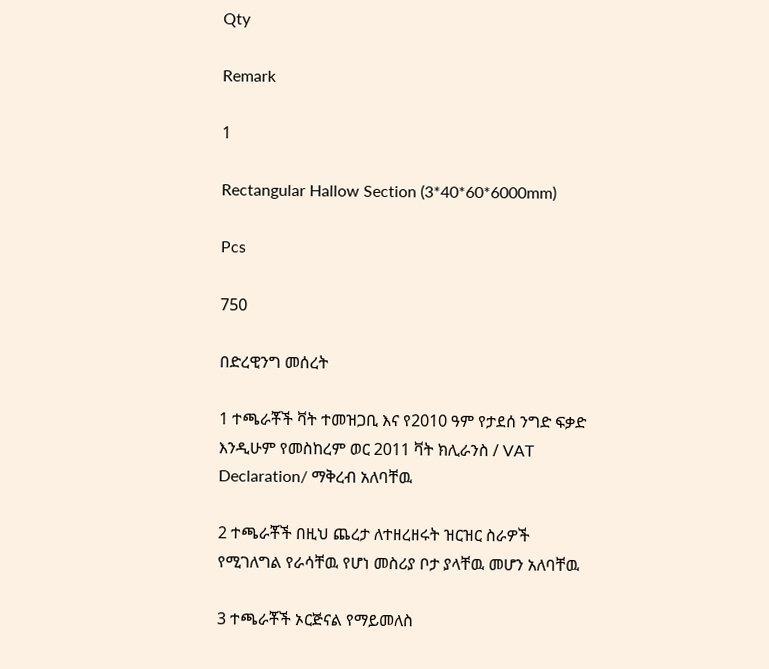Qty

Remark

1

Rectangular Hallow Section (3*40*60*6000mm)

Pcs

750

በድረዊንግ መሰረት

1 ተጫራቾች ቫት ተመዝጋቢ እና የ2010 ዓም የታደሰ ንግድ ፍቃድ እንዲሁም የመስከረም ወር 2011 ቫት ክሊራንስ / VAT Declaration/ ማቅረብ አለባቸዉ

2 ተጫራቾች በዚህ ጨረታ ለተዘረዘሩት ዝርዝር ስራዎች የሚገለግል የራሳቸዉ የሆነ መስሪያ ቦታ ያላቸዉ መሆን አለባቸዉ

3 ተጫራቾች ኦርጅናል የማይመለስ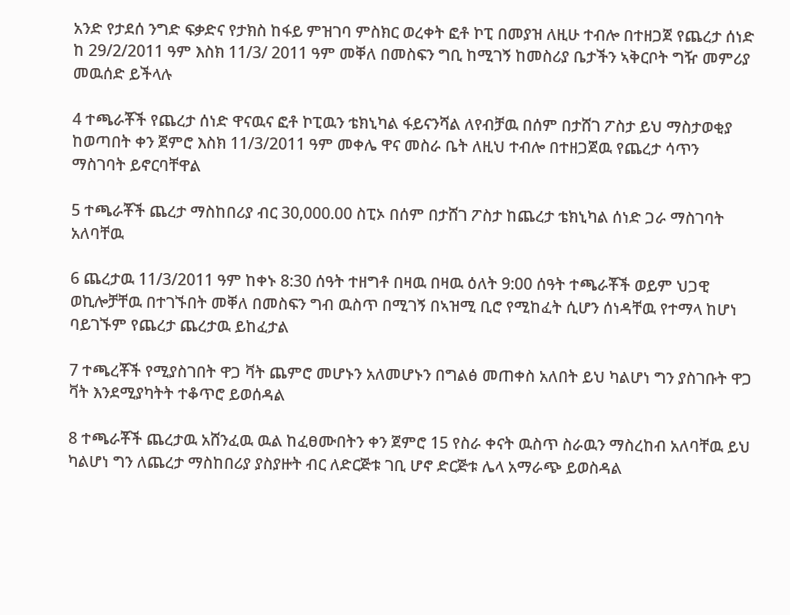አንድ የታደሰ ንግድ ፍቃድና የታክስ ከፋይ ምዝገባ ምስክር ወረቀት ፎቶ ኮፒ በመያዝ ለዚሁ ተብሎ በተዘጋጀ የጨረታ ሰነድ ከ 29/2/2011 ዓም እስክ 11/3/ 2011 ዓም መቐለ በመስፍን ግቢ ከሚገኝ ከመስሪያ ቤታችን ኣቅርቦት ግዥ መምሪያ መዉሰድ ይችላሉ

4 ተጫራቾች የጨረታ ሰነድ ዋናዉና ፎቶ ኮፒዉን ቴክኒካል ፋይናንሻል ለየብቻዉ በሰም በታሸገ ፖስታ ይህ ማስታወቂያ ከወጣበት ቀን ጀምሮ እስክ 11/3/2011 ዓም መቀሌ ዋና መስራ ቤት ለዚህ ተብሎ በተዘጋጀዉ የጨረታ ሳጥን ማስገባት ይኖርባቸዋል

5 ተጫራቾች ጨረታ ማስከበሪያ ብር 30,000.00 ስፒኦ በሰም በታሸገ ፖስታ ከጨረታ ቴክኒካል ሰነድ ጋራ ማስገባት አለባቸዉ

6 ጨረታዉ 11/3/2011 ዓም ከቀኑ 8:30 ሰዓት ተዘግቶ በዛዉ በዛዉ ዕለት 9:00 ሰዓት ተጫራቾች ወይም ህጋዊ ወኪሎቻቸዉ በተገኙበት መቐለ በመስፍን ግብ ዉስጥ በሚገኝ በኣዝሚ ቢሮ የሚከፈት ሲሆን ሰነዳቸዉ የተማላ ከሆነ ባይገኙም የጨረታ ጨረታዉ ይከፈታል

7 ተጫረቾች የሚያስገበት ዋጋ ቫት ጨምሮ መሆኑን አለመሆኑን በግልፅ መጠቀስ አለበት ይህ ካልሆነ ግን ያስገቡት ዋጋ ቫት እንደሚያካትት ተቆጥሮ ይወሰዳል

8 ተጫራቾች ጨረታዉ አሸንፈዉ ዉል ከፈፀሙበትን ቀን ጀምሮ 15 የስራ ቀናት ዉስጥ ስራዉን ማስረከብ አለባቸዉ ይህ ካልሆነ ግን ለጨረታ ማስከበሪያ ያስያዙት ብር ለድርጅቱ ገቢ ሆኖ ድርጅቱ ሌላ አማራጭ ይወስዳል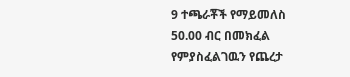9 ተጫራቾች የማይመለስ 50.00 ብር በመክፈል የምያስፈልገዉን የጨረታ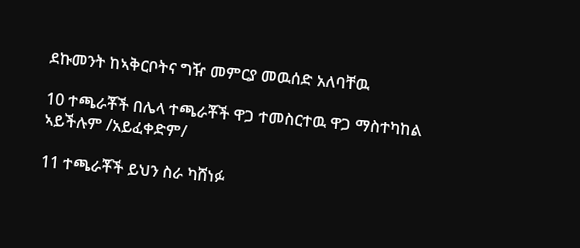ደኩመንት ከኣቅርቦትና ግዥ መምርያ መዉሰድ አለባቸዉ

10 ተጫራቾች በሌላ ተጫራቾች ዋጋ ተመስርተዉ ዋጋ ማስተካከል ኣይችሉም /አይፈቀድም/

11 ተጫራቾች ይህን ስራ ካሸነፉ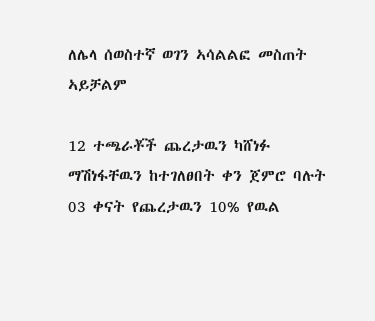ለሌላ ሰወስተኛ ወገን ኣሳልልፎ መስጠት ኣይቻልም

12 ተጫራቾች ጨረታዉን ካሸነፉ ማሽነፋቸዉን ከተገለፀበት ቀን ጀምሮ ባሉት 03 ቀናት የጨረታዉን 10% የዉል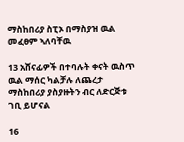ማስከበሪያ ስፒኦ በማስያዝ ዉል መፈፀም ኣለባቸዉ

13 አሸናፊዎች በተባሉት ቀናት ዉስጥ ዉል ማሰር ካልቻሉ ለጨረታ ማስከበሪያ ያስያዙትን ብር ለድርጅቱ ገቢ ይሆናል

16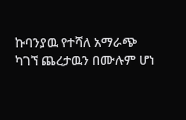ኩባንያዉ የተሻለ አማራጭ ካገኘ ጨረታዉን በሙሉም ሆነ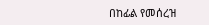በከፊል የመሰረዝ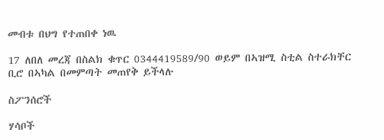መብቱ በህግ የተጠበቀ ነዉ

17 ለበለ መረጃ በስልክ ቁጥር 0344419589/90 ወይም በኣዝሚ ስቲል ስተራክቸር ቢሮ በኣካል በመምጣት መጠየቅ ይችላሉ

ስፖንሰሮች

ሃሳቦች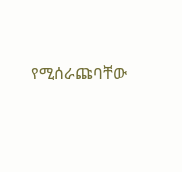የሚሰራጩባቸው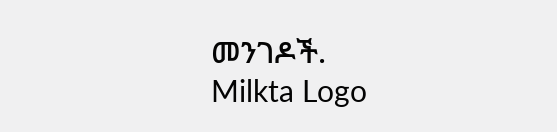መንገዶች.
Milkta Logo